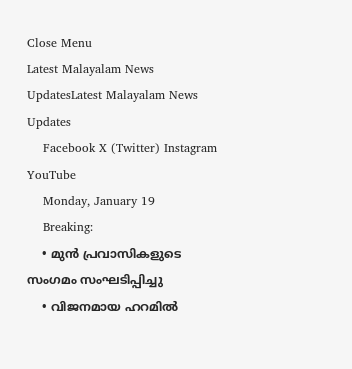Close Menu
Latest Malayalam News UpdatesLatest Malayalam News Updates
    Facebook X (Twitter) Instagram YouTube
    Monday, January 19
    Breaking:
    • മുൻ പ്രവാസികളുടെ സംഗമം സംഘടിപ്പിച്ചു
    • വിജനമായ ഹറമിൽ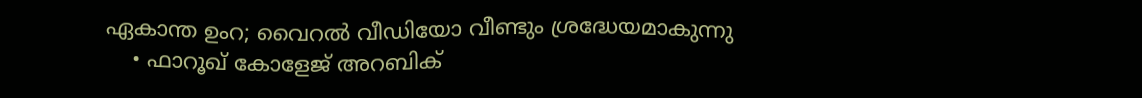ഏകാന്ത ഉംറ; വൈറൽ വീഡിയോ വീണ്ടും ശ്രദ്ധേയമാകുന്നു
    • ഫാറൂഖ് കോളേജ് അറബിക്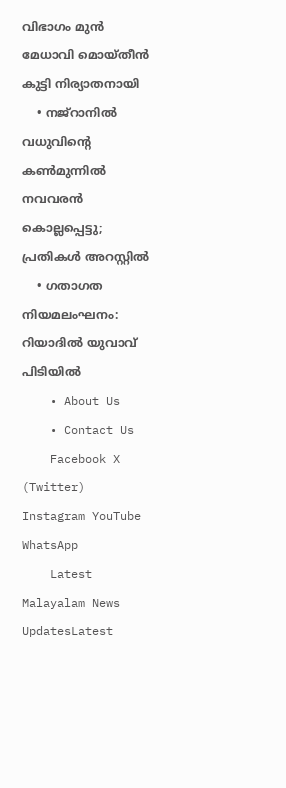വിഭാഗം മുൻ മേധാവി മൊയ്തീൻ കുട്ടി നിര്യാതനായി
    • നജ്‌റാനില്‍ വധുവിന്റെ കണ്‍മുന്നില്‍ നവവരന്‍ കൊല്ലപ്പെട്ടു; പ്രതികള്‍ അറസ്റ്റില്‍
    • ഗതാഗത നിയമലംഘനം: റിയാദിൽ യുവാവ് പിടിയിൽ
    • About Us
    • Contact Us
    Facebook X (Twitter) Instagram YouTube WhatsApp
    Latest Malayalam News UpdatesLatest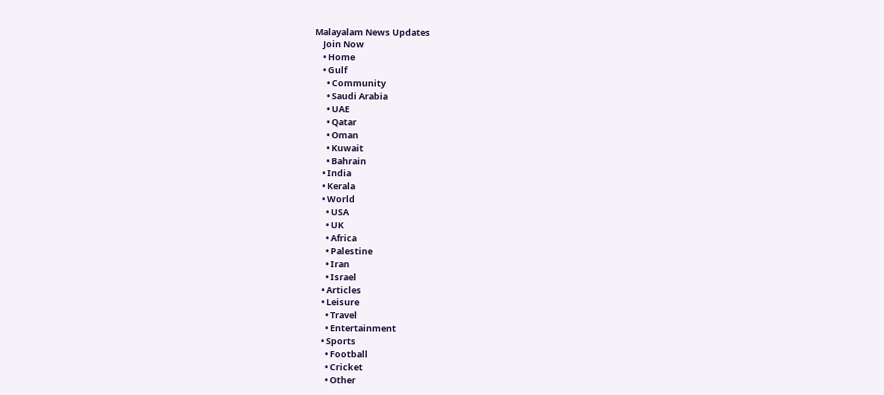Malayalam News Updates
    Join Now
    • Home
    • Gulf
      • Community
      • Saudi Arabia
      • UAE
      • Qatar
      • Oman
      • Kuwait
      • Bahrain
    • India
    • Kerala
    • World
      • USA
      • UK
      • Africa
      • Palestine
      • Iran
      • Israel
    • Articles
    • Leisure
      • Travel
      • Entertainment
    • Sports
      • Football
      • Cricket
      • Other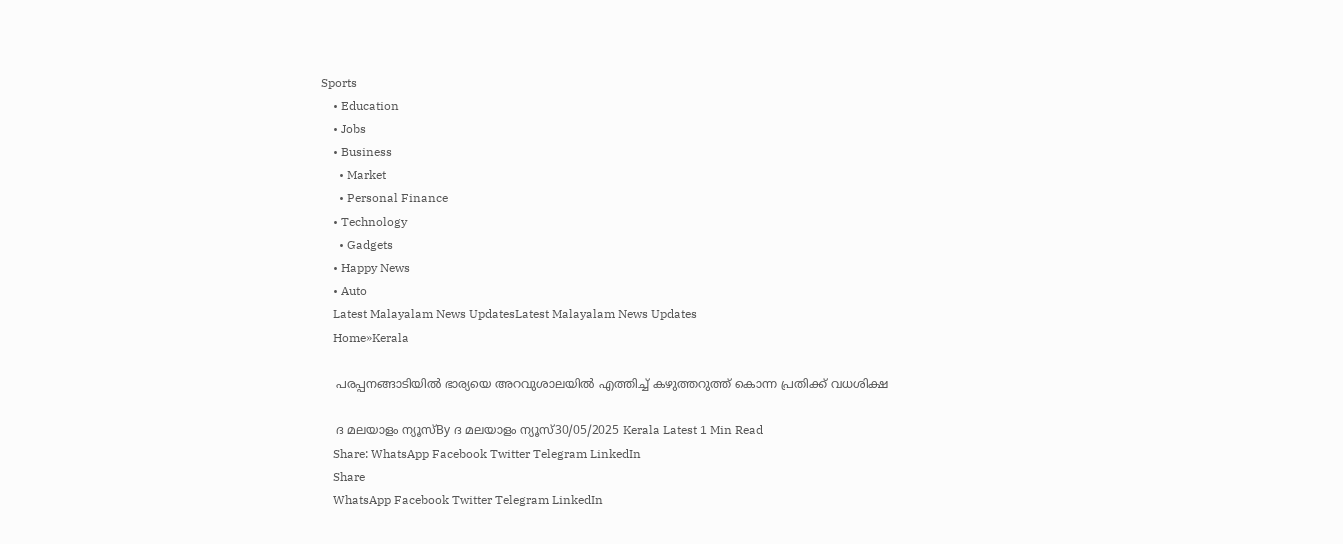Sports
    • Education
    • Jobs
    • Business
      • Market
      • Personal Finance
    • Technology
      • Gadgets
    • Happy News
    • Auto
    Latest Malayalam News UpdatesLatest Malayalam News Updates
    Home»Kerala

    പരപ്പനങ്ങാടിയിൽ ഭാര്യയെ അറവുശാലയിൽ എത്തിച്ച് കഴുത്തറുത്ത് കൊന്ന പ്രതിക്ക് വധശിക്ഷ

    ദ മലയാളം ന്യൂസ്By ദ മലയാളം ന്യൂസ്30/05/2025 Kerala Latest 1 Min Read
    Share: WhatsApp Facebook Twitter Telegram LinkedIn
    Share
    WhatsApp Facebook Twitter Telegram LinkedIn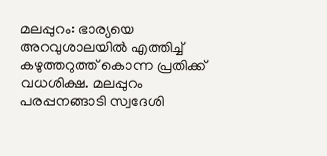മലപ്പുറം: ഭാര്യയെ അറവുശാലയിൽ എത്തിച്ച് കഴുത്തറുത്ത് കൊന്ന പ്രതിക്ക് വധശിക്ഷ. മലപ്പുറം പരപ്പനങ്ങാടി സ്വദേശി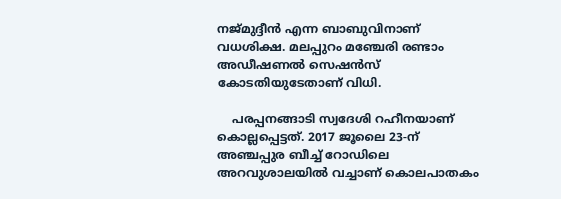നജ്മുദ്ദീൻ എന്ന ബാബുവിനാണ് വധശിക്ഷ. മലപ്പുറം മഞ്ചേരി രണ്ടാം അഡീഷണൽ സെഷൻസ് കോടതിയുടേതാണ് വിധി.

    പരപ്പനങ്ങാടി സ്വദേശി റഹീനയാണ് കൊല്ലപ്പെട്ടത്. 2017 ജൂലൈ 23-ന് അഞ്ചപ്പുര ബീച്ച് റോഡിലെ അറവുശാലയിൽ വച്ചാണ് കൊലപാതകം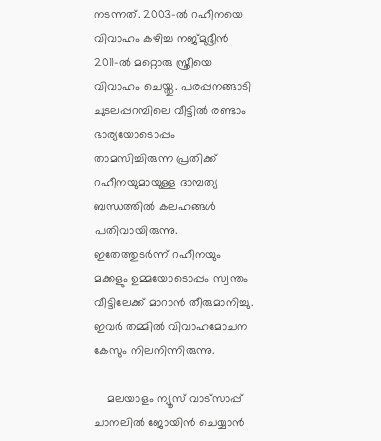നടന്നത്. 2003-ൽ റഹീനയെ വിവാഹം കഴിച്ച നജ്മുദ്ദീൻ 2011-ൽ മറ്റൊരു സ്ത്രീയെ വിവാഹം ചെയ്തു. പരപ്പനങ്ങാടി ചുടലപ്പറമ്പിലെ വീട്ടിൽ രണ്ടാം ഭാര്യയോടൊപ്പം താമസിച്ചിരുന്ന പ്രതിക്ക് റഹീനയുമായുള്ള ദാമ്പത്യ ബന്ധത്തിൽ കലഹങ്ങൾ പതിവായിരുന്നു. ഇതേത്തുടർന്ന് റഹീനയും മക്കളും ഉമ്മയോടൊപ്പം സ്വന്തം വീട്ടിലേക്ക് മാറാൻ തീരുമാനിച്ചു. ഇവർ തമ്മിൽ വിവാഹമോചന കേസും നിലനിന്നിരുന്നു.

    മലയാളം ന്യൂസ് വാട്സാപ്പ് ചാനലിൽ ജോയിൻ ചെയ്യാൻ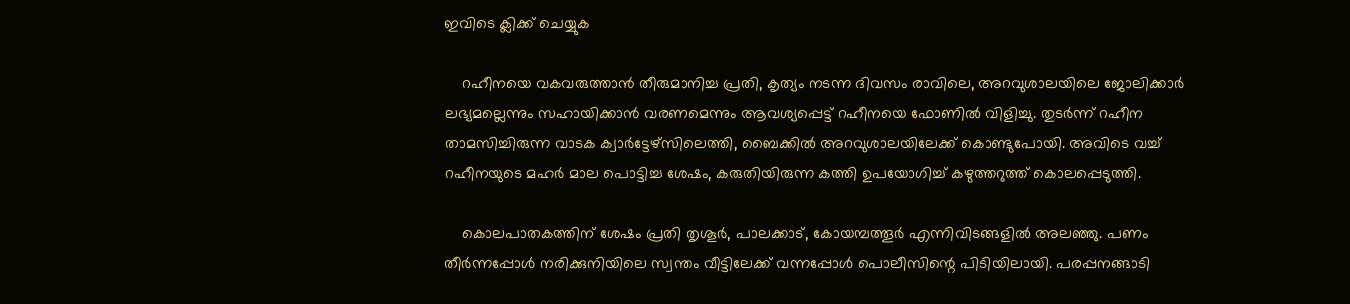ഇവിടെ ക്ലിക്ക് ചെയ്യുക

    റഹീനയെ വകവരുത്താൻ തീരുമാനിച്ച പ്രതി, കൃത്യം നടന്ന ദിവസം രാവിലെ, അറവുശാലയിലെ ജോലിക്കാർ ലഭ്യമല്ലെന്നും സഹായിക്കാൻ വരണമെന്നും ആവശ്യപ്പെട്ട് റഹീനയെ ഫോണിൽ വിളിച്ചു. തുടർന്ന് റഹീന താമസിച്ചിരുന്ന വാടക ക്വാർട്ടേഴ്സിലെത്തി, ബൈക്കിൽ അറവുശാലയിലേക്ക് കൊണ്ടുപോയി. അവിടെ വച്ച് റഹീനയുടെ മഹർ മാല പൊട്ടിച്ച ശേഷം, കരുതിയിരുന്ന കത്തി ഉപയോഗിച്ച് കഴുത്തറുത്ത് കൊലപ്പെടുത്തി.

    കൊലപാതകത്തിന് ശേഷം പ്രതി തൃശൂർ, പാലക്കാട്, കോയമ്പത്തൂർ എന്നിവിടങ്ങളിൽ അലഞ്ഞു. പണം തീർന്നപ്പോൾ നരിക്കുനിയിലെ സ്വന്തം വീട്ടിലേക്ക് വന്നപ്പോൾ പൊലീസിന്റെ പിടിയിലായി. പരപ്പനങ്ങാടി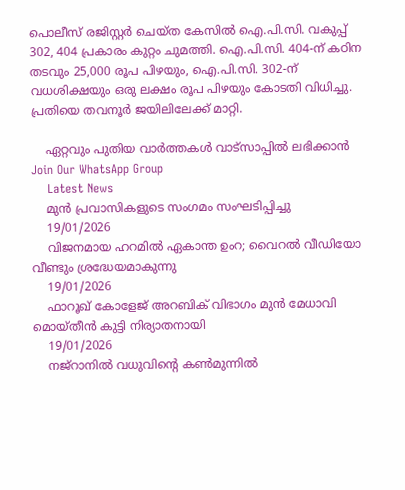പൊലീസ് രജിസ്റ്റർ ചെയ്ത കേസിൽ ഐ.പി.സി. വകുപ്പ് 302, 404 പ്രകാരം കുറ്റം ചുമത്തി. ഐ.പി.സി. 404-ന് കഠിന തടവും 25,000 രൂപ പിഴയും, ഐ.പി.സി. 302-ന് വധശിക്ഷയും ഒരു ലക്ഷം രൂപ പിഴയും കോടതി വിധിച്ചു. പ്രതിയെ തവനൂർ ജയിലിലേക്ക് മാറ്റി.

    ഏറ്റവും പുതിയ വാർത്തകൾ വാട്സാപ്പിൽ ലഭിക്കാൻ Join Our WhatsApp Group
    Latest News
    മുൻ പ്രവാസികളുടെ സംഗമം സംഘടിപ്പിച്ചു
    19/01/2026
    വിജനമായ ഹറമിൽ ഏകാന്ത ഉംറ; വൈറൽ വീഡിയോ വീണ്ടും ശ്രദ്ധേയമാകുന്നു
    19/01/2026
    ഫാറൂഖ് കോളേജ് അറബിക് വിഭാഗം മുൻ മേധാവി മൊയ്തീൻ കുട്ടി നിര്യാതനായി
    19/01/2026
    നജ്‌റാനില്‍ വധുവിന്റെ കണ്‍മുന്നില്‍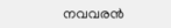നവവരന്‍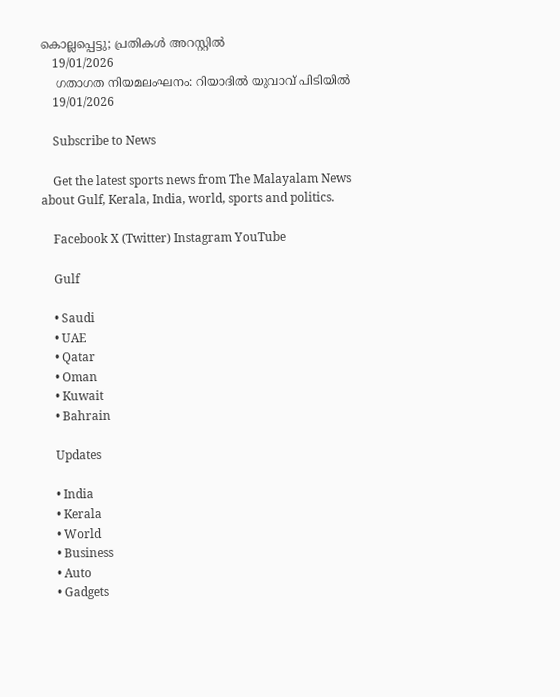കൊല്ലപ്പെട്ടു; പ്രതികള്‍ അറസ്റ്റില്‍
    19/01/2026
    ഗതാഗത നിയമലംഘനം: റിയാദിൽ യുവാവ് പിടിയിൽ
    19/01/2026

    Subscribe to News

    Get the latest sports news from The Malayalam News about Gulf, Kerala, India, world, sports and politics.

    Facebook X (Twitter) Instagram YouTube

    Gulf

    • Saudi
    • UAE
    • Qatar
    • Oman
    • Kuwait
    • Bahrain

    Updates

    • India
    • Kerala
    • World
    • Business
    • Auto
    • Gadgets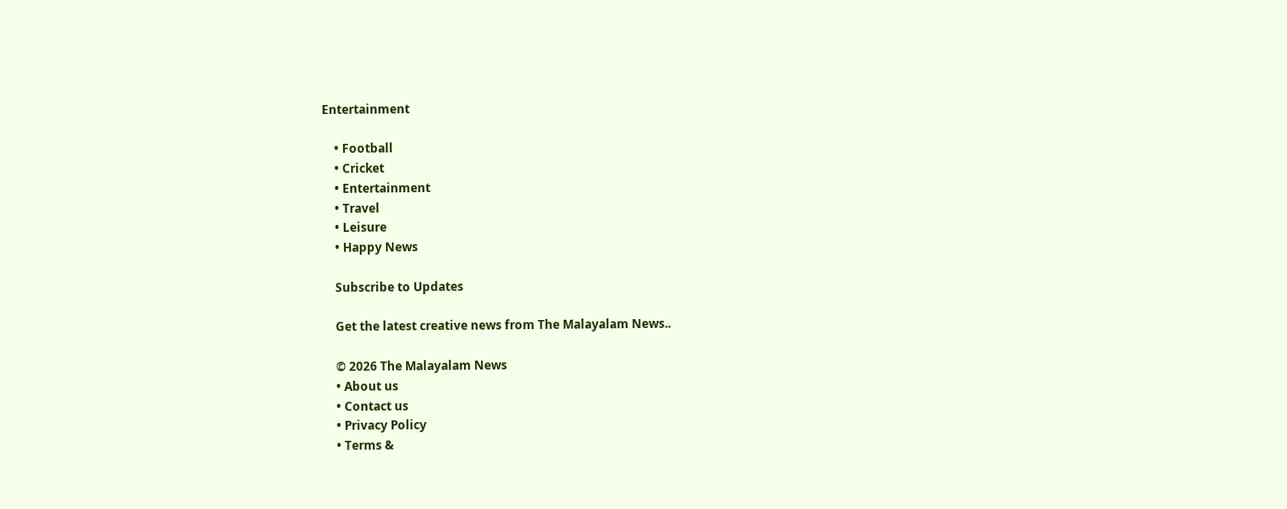Entertainment

    • Football
    • Cricket
    • Entertainment
    • Travel
    • Leisure
    • Happy News

    Subscribe to Updates

    Get the latest creative news from The Malayalam News..

    © 2026 The Malayalam News
    • About us
    • Contact us
    • Privacy Policy
    • Terms &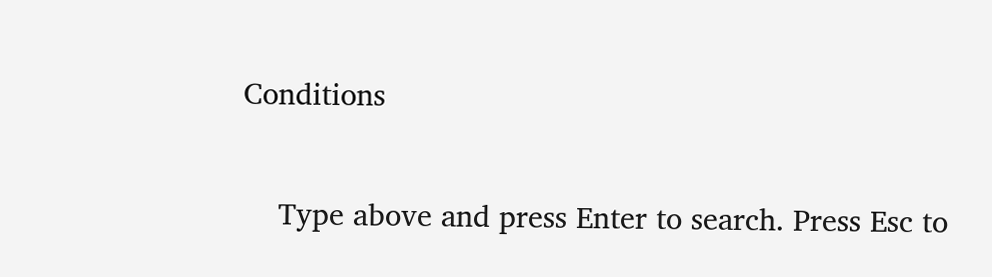Conditions

    Type above and press Enter to search. Press Esc to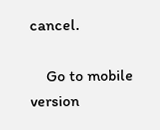cancel.

    Go to mobile version